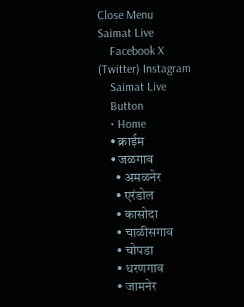Close Menu
Saimat Live
    Facebook X (Twitter) Instagram
    Saimat Live
    Button
    • Home
    • क्राईम
    • जळगाव
      • अमळनेर
      • एरंडोल
      • कासोदा
      • चाळीसगाव
      • चोपडा
      • धरणगाव
      • जामनेर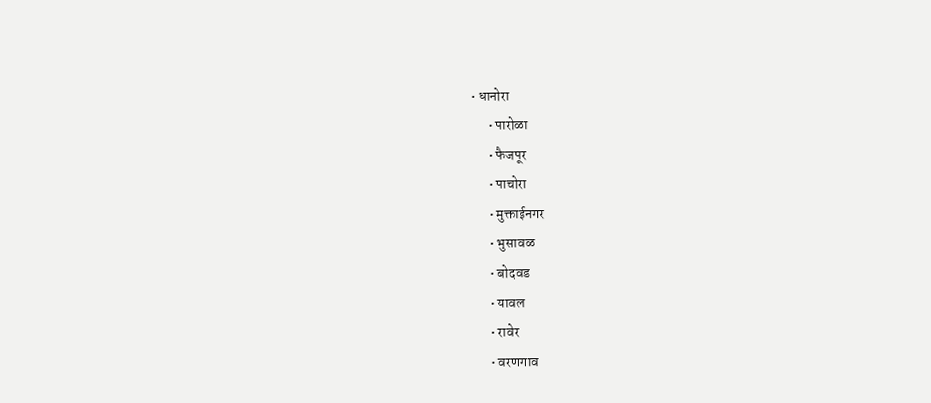• धानोरा
      • पारोळा
      • फैजपूर
      • पाचोरा
      • मुक्ताईनगर
      • भुसावळ
      • बोदवड
      • यावल
      • रावेर
      • वरणगाव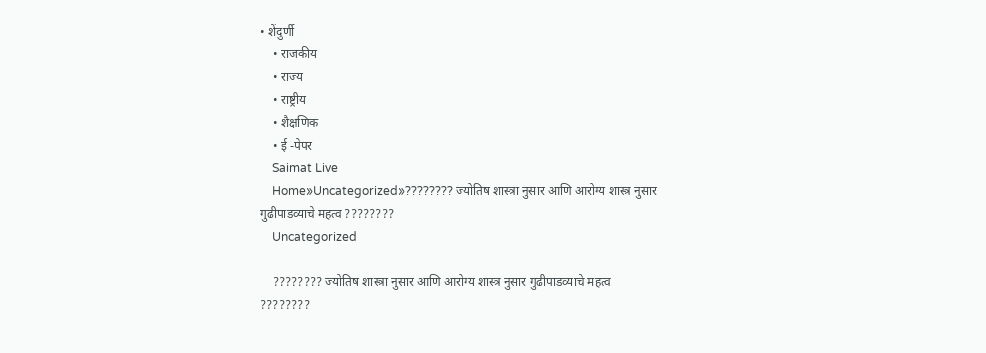• शेंदुर्णी
    • राजकीय
    • राज्य
    • राष्ट्रीय
    • शैक्षणिक
    • ई -पेपर
    Saimat Live
    Home»Uncategorized»???????? ज्योतिष शास्त्रा नुसार आणि आरोग्य शास्त्र नुसार गुढीपाडव्याचे महत्व ????????
    Uncategorized

    ???????? ज्योतिष शास्त्रा नुसार आणि आरोग्य शास्त्र नुसार गुढीपाडव्याचे महत्व ????????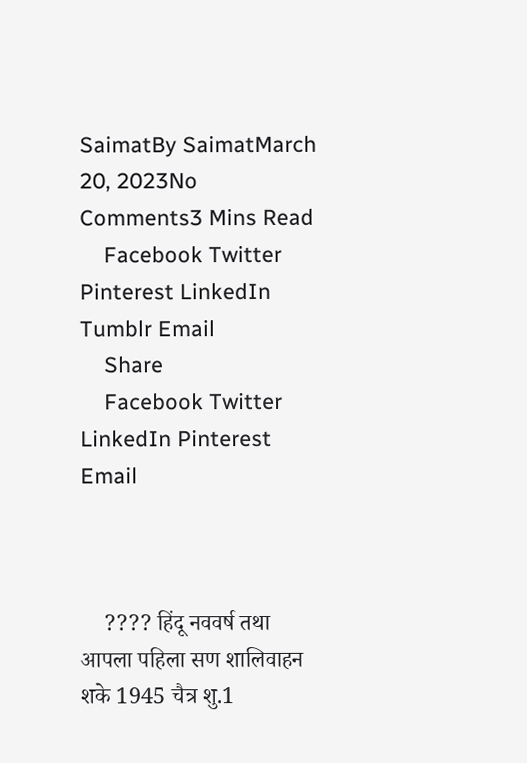SaimatBy SaimatMarch 20, 2023No Comments3 Mins Read
    Facebook Twitter Pinterest LinkedIn Tumblr Email
    Share
    Facebook Twitter LinkedIn Pinterest Email



    ???? हिंदू नववर्ष तथा आपला पहिला सण शालिवाहन शके 1945 चैत्र शु.1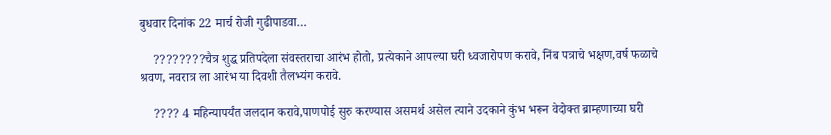बुधवार दिनांक 22 मार्च रोजी गुढीपाडवा…

    ????????चैत्र शुद्ध प्रतिपदेला संवस्तराचा आरंभ होतो, प्रत्येकाने आपल्या घरी ध्वजारोपण करावे, निंब पत्राचे भक्षण,वर्ष फळाचे श्रवण, नवरात्र ला आरंभ या दिवशी तैलभ्यंग करावे.

    ???? 4 महिन्यापर्यंत जलदान करावे,पाणपोई सुरु करण्यास असमर्थ असेल त्याने उदकाने कुंभ भरून वेदोक्त ब्राम्हणाच्या घरी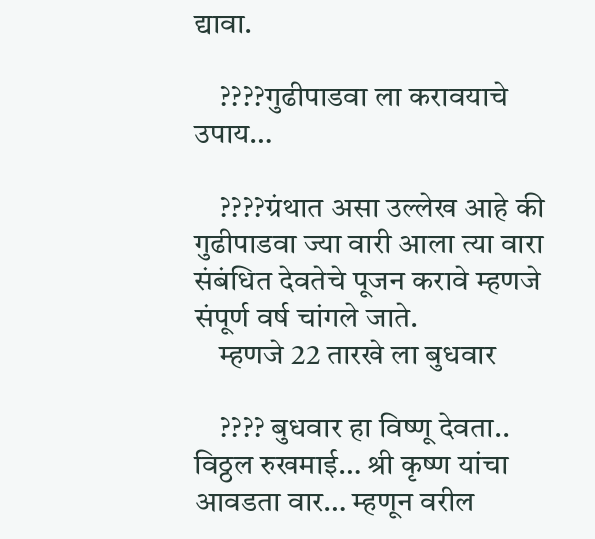द्यावा.

    ????गुढीपाडवा ला करावयाचे उपाय…

    ????ग्रंथात असा उल्लेख आहे की गुढीपाडवा ज्या वारी आला त्या वारा संबंधित देवतेचे पूजन करावे म्हणजे संपूर्ण वर्ष चांगले जाते.
    म्हणजे 22 तारखे ला बुधवार

    ???? बुधवार हा विष्णू देवता.. विठ्ठल रुखमाई… श्री कृष्ण यांचा आवडता वार… म्हणून वरील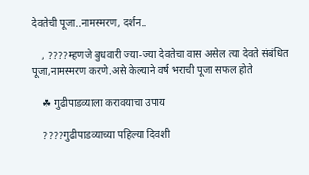देवतेची पूजा..नामस्मरण, दर्शन..

    , ????म्हणजे बुधवारी ज्या-ज्या देवतेचा वास असेल त्या देवते संबंधित पूजा,नामस्मरण करणे.असे केल्याने वर्ष भराची पूजा सफल होते

    ☘ गुढीपाडव्याला करावयाचा उपाय

    ????गुढीपाडव्याच्या पहिल्या दिवशी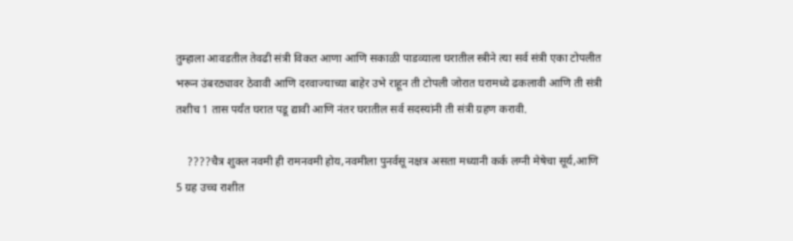तुम्हाला आवडतील तेवढी संत्री विकत आणा आणि सकाळी पाडव्याला घरातील स्त्रीने त्या सर्व संत्री एका टोपलीत भरून उंबरठ्यावर ठेवावी आणि दरवाज्याच्या बाहेर उभे राहून ती टोपली जोरात घरामध्ये ढकलावी आणि ती संत्री तशीच 1 तास पर्यंत घरात पडू द्यावी आणि नंतर घरातील सर्व सदस्यांनी ती संत्री ग्रहण करावी.

    ????चैत्र शुक्ल नवमी ही रामनवमी होय,नवमीला पुनर्वसू नक्षत्र असता मध्यानी कर्क लग्नी मेषेचा सूर्य,आणि 5 ग्रह उच्च राशीत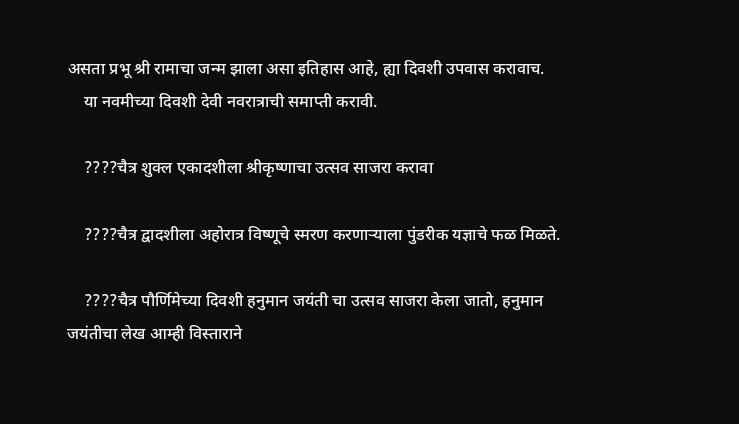असता प्रभू श्री रामाचा जन्म झाला असा इतिहास आहे, ह्या दिवशी उपवास करावाच.
    या नवमीच्या दिवशी देवी नवरात्राची समाप्ती करावी.

    ????चैत्र शुक्ल एकादशीला श्रीकृष्णाचा उत्सव साजरा करावा

    ????चैत्र द्वादशीला अहोरात्र विष्णूचे स्मरण करणाऱ्याला पुंडरीक यज्ञाचे फळ मिळते.

    ????चैत्र पौर्णिमेच्या दिवशी हनुमान जयंती चा उत्सव साजरा केला जातो, हनुमान जयंतीचा लेख आम्ही विस्ताराने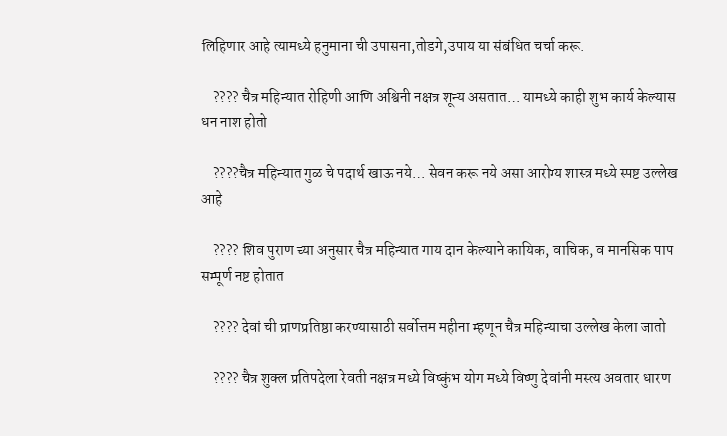लिहिणार आहे त्यामध्ये हनुमाना ची उपासना,तोडगे,उपाय या संबंधित चर्चा करू.

    ???? चैत्र महिन्यात रोहिणी आणि अश्विनी नक्षत्र शून्य असतात… यामध्ये काही शुभ कार्य केल्यास धन नाश होतो

    ????चैत्र महिन्यात गुळ चे पदार्थ खाऊ नये… सेवन करू नये असा आरोग्य शास्त्र मध्ये स्पष्ट उल्लेख आहे

    ???? शिव पुराण च्या अनुसार चैत्र महिन्यात गाय दान केल्याने कायिक, वाचिक, व मानसिक पाप सम्पूर्ण नष्ट होतात

    ???? देवां ची प्राणप्रतिष्ठा करण्यासाठी सर्वोत्तम महीना म्हणून चैत्र महिन्याचा उल्लेख केला जातो

    ???? चैत्र शुक्ल प्रतिपदेला रेवती नक्षत्र मध्ये विष्कुंभ योग मध्ये विष्णु देवांनी मस्त्य अवतार धारण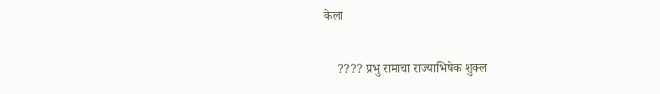केला

    ???? प्रभु रामाचा राज्याभिषेक शुक्ल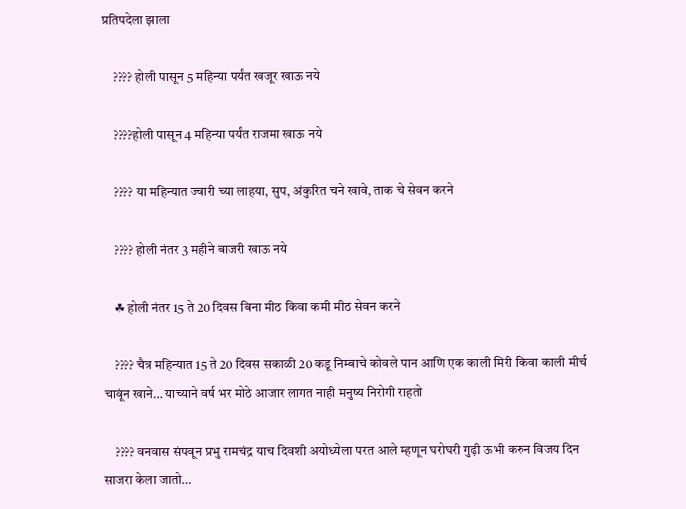प्रतिपदेला झाला

    ???? होली पासून 5 महिन्या पर्यंत खजूर खाऊ नये

    ????होली पासून 4 महिन्या पर्यंत राजमा खाऊ नये

    ???? या महिन्यात ज्वारी च्या लाहया, सुप, अंकुरित चने खावे, ताक चे सेवन करने

    ???? होली नंतर 3 महीने बाजरी खाऊ नये

    ☘ होली नंतर 15 ते 20 दिवस बिना मीठ किवा कमी मीठ सेवन करने

    ???? चैत्र महिन्यात 15 ते 20 दिवस सकाळी 20 कडू निम्बाचे कोवले पान आणि एक काली मिरी किवा काली मीर्च चावूंन खाने… याच्याने वर्ष भर मोठे आजार लागत नाही मनुष्य निरोगी राहतो

    ???? वनवास संपवून प्रभु रामचंद्र याच दिवशी अयोध्येला परत आले म्हणून घरोघरी गुढ़ी ऊभी करुन विजय दिन साजरा केला जातो…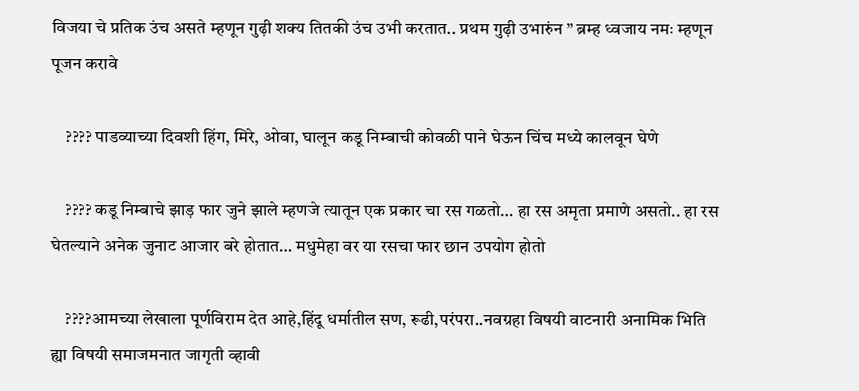विजया चे प्रतिक उंच असते म्हणून गुढ़ी शक्य तितकी उंच उभी करतात.. प्रथम गुढ़ी उभारुंन ” ब्रम्ह ध्वजाय नमः म्हणून पूजन करावे

    ???? पाडव्याच्या दिवशी हिंग, मिरे, ओवा, घालून कडू निम्बाची कोवळी पाने घेऊन चिंच मध्ये कालवून घेणे

    ???? कडू निम्बाचे झाड़ फार जुने झाले म्हणजे त्यातून एक प्रकार चा रस गळतो… हा रस अमृता प्रमाणे असतो.. हा रस घेतल्याने अनेक जुनाट आजार बरे होतात… मधुमेहा वर या रसचा फार छान उपयोग होतो

    ????आमच्या लेखाला पूर्णविराम देत आहे,हिंदू धर्मातील सण, रूढी,परंपरा..नवग्रहा विषयी वाटनारी अनामिक भिति ह्या विषयी समाजमनात जागृती व्हावी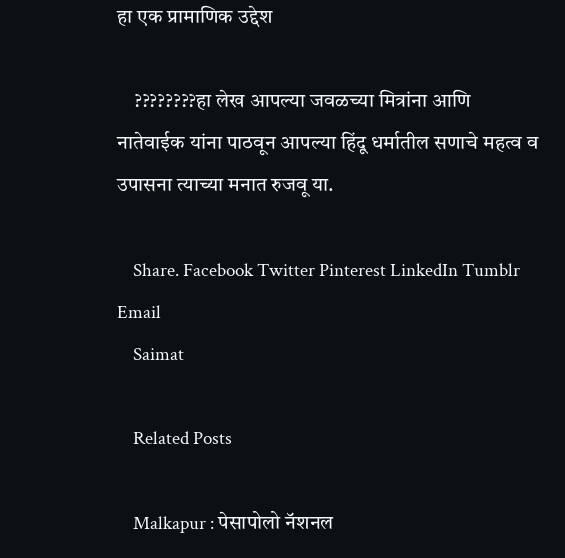हा एक प्रामाणिक उद्देश

    ????????हा लेख आपल्या जवळच्या मित्रांना आणि नातेवाईक यांना पाठवून आपल्या हिंदू धर्मातील सणाचे महत्व व उपासना त्याच्या मनात रुजवू या.

    Share. Facebook Twitter Pinterest LinkedIn Tumblr Email
    Saimat

    Related Posts

    Malkapur : पेसापोलो नॅशनल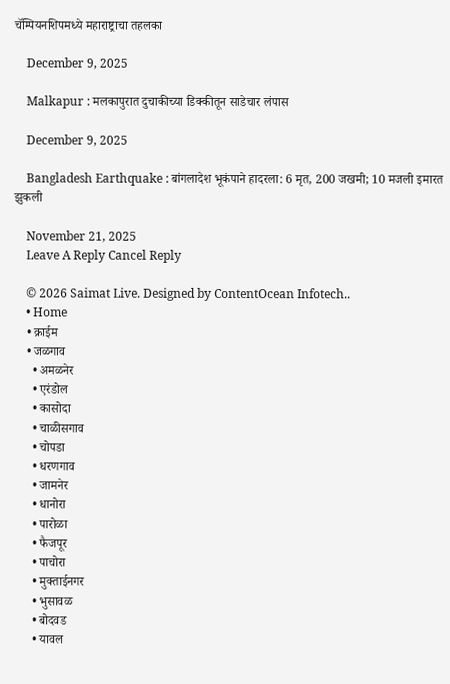चॅम्पियनशिपमध्ये महाराष्ट्राचा तहलका

    December 9, 2025

    Malkapur : मलकापुरात दुचाकीच्या डिक्कीतून साडेचार लंपास

    December 9, 2025

    Bangladesh Earthquake : बांगलादेश भूकंपाने हादरला: 6 मृत, 200 जखमी; 10 मजली इमारत झुकली

    November 21, 2025
    Leave A Reply Cancel Reply

    © 2026 Saimat Live. Designed by ContentOcean Infotech..
    • Home
    • क्राईम
    • जळगाव
      • अमळनेर
      • एरंडोल
      • कासोदा
      • चाळीसगाव
      • चोपडा
      • धरणगाव
      • जामनेर
      • धानोरा
      • पारोळा
      • फैजपूर
      • पाचोरा
      • मुक्ताईनगर
      • भुसावळ
      • बोदवड
      • यावल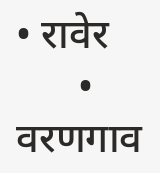• रावेर
      • वरणगाव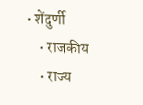• शेंदुर्णी
    • राजकीय
    • राज्य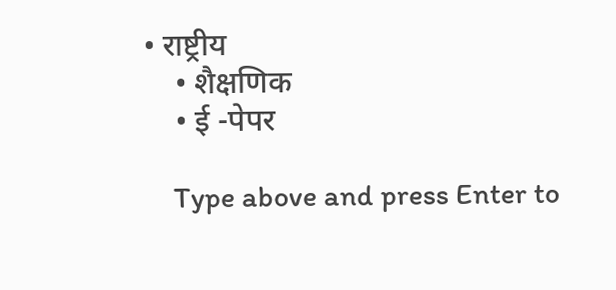• राष्ट्रीय
    • शैक्षणिक
    • ई -पेपर

    Type above and press Enter to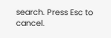search. Press Esc to cancel.